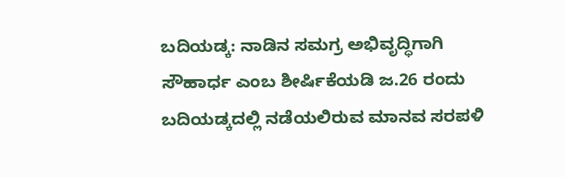ಬದಿಯಡ್ಕ: ನಾಡಿನ ಸಮಗ್ರ ಅಭಿವೃದ್ಧಿಗಾಗಿ ಸೌಹಾರ್ಧ ಎಂಬ ಶೀರ್ಷಿಕೆಯಡಿ ಜ.26 ರಂದು ಬದಿಯಡ್ಕದಲ್ಲಿ ನಡೆಯಲಿರುವ ಮಾನವ ಸರಪಳಿ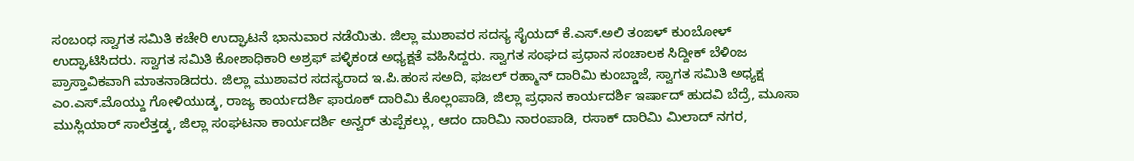ಸಂಬಂಧ ಸ್ವಾಗತ ಸಮಿತಿ ಕಚೇರಿ ಉದ್ಘಾಟನೆ ಭಾನುವಾರ ನಡೆಯಿತು. ಜಿಲ್ಲಾ ಮುಶಾವರ ಸದಸ್ಯ ಸೈಯದ್ ಕೆ.ಎಸ್.ಅಲಿ ತಂಙಳ್ ಕುಂಬೋಳ್ ಉದ್ಘಾಟಿಸಿದರು. ಸ್ವಾಗತ ಸಮಿತಿ ಕೋಶಾಧಿಕಾರಿ ಅಶ್ರಫ್ ಪಳ್ಳಿಕಂಡ ಅಧ್ಯಕ್ಷತೆ ವಹಿಸಿದ್ದರು. ಸ್ವಾಗತ ಸಂಘದ ಪ್ರಧಾನ ಸಂಚಾಲಕ ಸಿದ್ದೀಕ್ ಬೆಳಿಂಜ ಪ್ರಾಸ್ತಾವಿಕವಾಗಿ ಮಾತನಾಡಿದರು. ಜಿಲ್ಲಾ ಮುಶಾವರ ಸದಸ್ಯರಾದ ಇ.ಪಿ.ಹಂಸ ಸಅದಿ, ಫಜಲ್ ರಹ್ಮಾನ್ ದಾರಿಮಿ ಕುಂಬ್ಡಾಜೆ, ಸ್ವಾಗತ ಸಮಿತಿ ಅಧ್ಯಕ್ಷ ಎಂ.ಎಸ್.ಮೊಯ್ದು ಗೋಳಿಯುಡ್ಕ, ರಾಜ್ಯ ಕಾರ್ಯದರ್ಶಿ ಫಾರೂಕ್ ದಾರಿಮಿ ಕೊಲ್ಲಂಪಾಡಿ, ಜಿಲ್ಲಾ ಪ್ರಧಾನ ಕಾರ್ಯದರ್ಶಿ ಇರ್ಷಾದ್ ಹುದವಿ ಬೆದ್ರೆ, ಮೂಸಾ ಮುಸ್ಲಿಯಾರ್ ಸಾಲೆತ್ತಡ್ಕ, ಜಿಲ್ಲಾ ಸಂಘಟನಾ ಕಾರ್ಯದರ್ಶಿ ಅನ್ವರ್ ತುಪ್ಪೆಕಲ್ಲು, ಆದಂ ದಾರಿಮಿ ನಾರಂಪಾಡಿ, ರಸಾಕ್ ದಾರಿಮಿ ಮಿಲಾದ್ ನಗರ,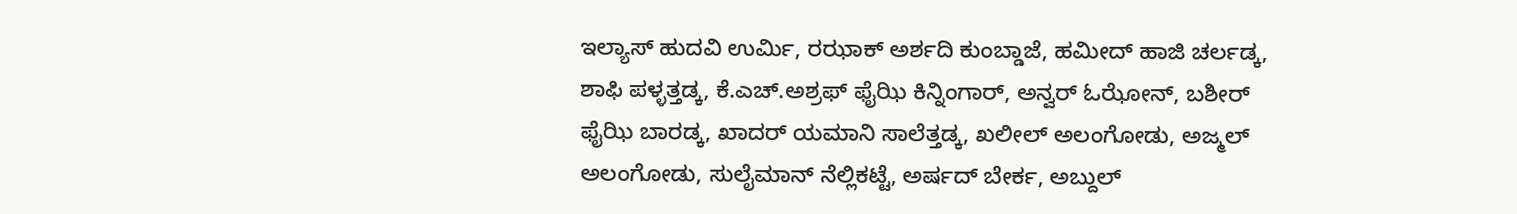ಇಲ್ಯಾಸ್ ಹುದವಿ ಉರ್ಮಿ, ರಝಾಕ್ ಅರ್ಶದಿ ಕುಂಬ್ಡಾಜೆ, ಹಮೀದ್ ಹಾಜಿ ಚರ್ಲಡ್ಕ, ಶಾಫಿ ಪಳ್ಳತ್ತಡ್ಕ, ಕೆ.ಎಚ್.ಅಶ್ರಫ್ ಫೈಝಿ ಕಿನ್ನಿಂಗಾರ್, ಅನ್ವರ್ ಓಝೋನ್, ಬಶೀರ್ ಫೈಝಿ ಬಾರಡ್ಕ, ಖಾದರ್ ಯಮಾನಿ ಸಾಲೆತ್ತಡ್ಕ, ಖಲೀಲ್ ಅಲಂಗೋಡು, ಅಜ್ಮಲ್ ಅಲಂಗೋಡು, ಸುಲೈಮಾನ್ ನೆಲ್ಲಿಕಟ್ಟೆ, ಅರ್ಷದ್ ಬೇರ್ಕ, ಅಬ್ದುಲ್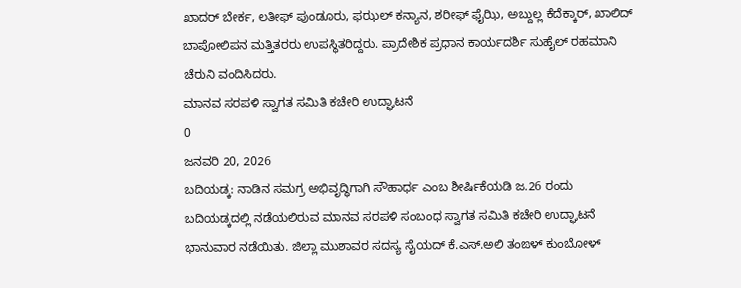ಖಾದರ್ ಬೇರ್ಕ, ಲತೀಫ್ ಪುಂಡೂರು, ಫಝಲ್ ಕನ್ಯಾನ, ಶರೀಫ್ ಫೈಝಿ, ಅಬ್ದುಲ್ಲ ಕೆದೆಕ್ಕಾರ್, ಖಾಲಿದ್ ಬಾಪೋಲಿಪನ ಮತ್ತಿತರರು ಉಪಸ್ಥಿತರಿದ್ದರು. ಪ್ರಾದೇಶಿಕ ಪ್ರಧಾನ ಕಾರ್ಯದರ್ಶಿ ಸುಹೈಲ್ ರಹಮಾನಿ ಚೆರುನಿ ವಂದಿಸಿದರು.
ಮಾನವ ಸರಪಳಿ ಸ್ವಾಗತ ಸಮಿತಿ ಕಚೇರಿ ಉದ್ಘಾಟನೆ
0
ಜನವರಿ 20, 2026
ಬದಿಯಡ್ಕ: ನಾಡಿನ ಸಮಗ್ರ ಅಭಿವೃದ್ಧಿಗಾಗಿ ಸೌಹಾರ್ಧ ಎಂಬ ಶೀರ್ಷಿಕೆಯಡಿ ಜ.26 ರಂದು ಬದಿಯಡ್ಕದಲ್ಲಿ ನಡೆಯಲಿರುವ ಮಾನವ ಸರಪಳಿ ಸಂಬಂಧ ಸ್ವಾಗತ ಸಮಿತಿ ಕಚೇರಿ ಉದ್ಘಾಟನೆ ಭಾನುವಾರ ನಡೆಯಿತು. ಜಿಲ್ಲಾ ಮುಶಾವರ ಸದಸ್ಯ ಸೈಯದ್ ಕೆ.ಎಸ್.ಅಲಿ ತಂಙಳ್ ಕುಂಬೋಳ್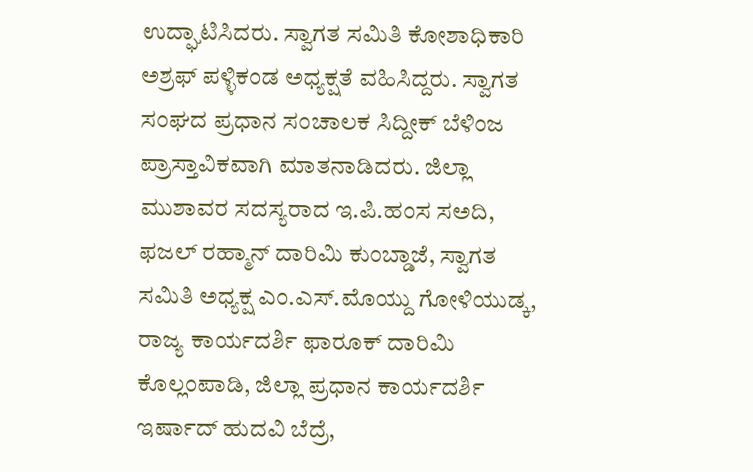ಉದ್ಘಾಟಿಸಿದರು. ಸ್ವಾಗತ ಸಮಿತಿ ಕೋಶಾಧಿಕಾರಿ ಅಶ್ರಫ್ ಪಳ್ಳಿಕಂಡ ಅಧ್ಯಕ್ಷತೆ ವಹಿಸಿದ್ದರು. ಸ್ವಾಗತ ಸಂಘದ ಪ್ರಧಾನ ಸಂಚಾಲಕ ಸಿದ್ದೀಕ್ ಬೆಳಿಂಜ ಪ್ರಾಸ್ತಾವಿಕವಾಗಿ ಮಾತನಾಡಿದರು. ಜಿಲ್ಲಾ ಮುಶಾವರ ಸದಸ್ಯರಾದ ಇ.ಪಿ.ಹಂಸ ಸಅದಿ, ಫಜಲ್ ರಹ್ಮಾನ್ ದಾರಿಮಿ ಕುಂಬ್ಡಾಜೆ, ಸ್ವಾಗತ ಸಮಿತಿ ಅಧ್ಯಕ್ಷ ಎಂ.ಎಸ್.ಮೊಯ್ದು ಗೋಳಿಯುಡ್ಕ, ರಾಜ್ಯ ಕಾರ್ಯದರ್ಶಿ ಫಾರೂಕ್ ದಾರಿಮಿ ಕೊಲ್ಲಂಪಾಡಿ, ಜಿಲ್ಲಾ ಪ್ರಧಾನ ಕಾರ್ಯದರ್ಶಿ ಇರ್ಷಾದ್ ಹುದವಿ ಬೆದ್ರೆ,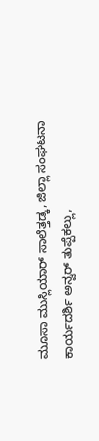ಮೂಸಾ ಮುಸ್ಲಿಯಾರ್ ಸಾಲೆತ್ತಡ್ಕ, ಜಿಲ್ಲಾ ಸಂಘಟನಾ ಕಾರ್ಯದರ್ಶಿ ಅನ್ವರ್ ತುಪ್ಪೆಕಲ್ಲು,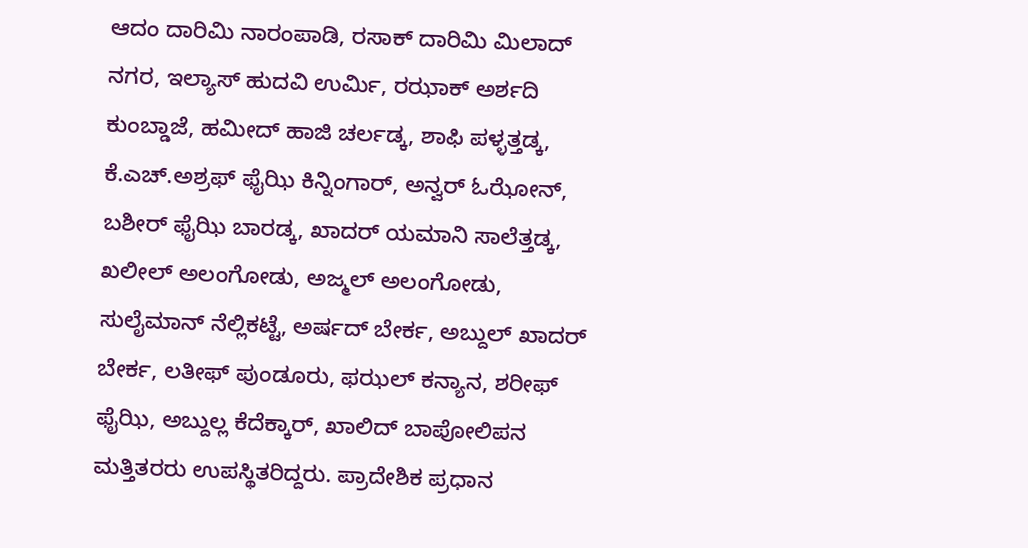ಆದಂ ದಾರಿಮಿ ನಾರಂಪಾಡಿ, ರಸಾಕ್ ದಾರಿಮಿ ಮಿಲಾದ್ ನಗರ, ಇಲ್ಯಾಸ್ ಹುದವಿ ಉರ್ಮಿ, ರಝಾಕ್ ಅರ್ಶದಿ ಕುಂಬ್ಡಾಜೆ, ಹಮೀದ್ ಹಾಜಿ ಚರ್ಲಡ್ಕ, ಶಾಫಿ ಪಳ್ಳತ್ತಡ್ಕ, ಕೆ.ಎಚ್.ಅಶ್ರಫ್ ಫೈಝಿ ಕಿನ್ನಿಂಗಾರ್, ಅನ್ವರ್ ಓಝೋನ್, ಬಶೀರ್ ಫೈಝಿ ಬಾರಡ್ಕ, ಖಾದರ್ ಯಮಾನಿ ಸಾಲೆತ್ತಡ್ಕ, ಖಲೀಲ್ ಅಲಂಗೋಡು, ಅಜ್ಮಲ್ ಅಲಂಗೋಡು, ಸುಲೈಮಾನ್ ನೆಲ್ಲಿಕಟ್ಟೆ, ಅರ್ಷದ್ ಬೇರ್ಕ, ಅಬ್ದುಲ್ ಖಾದರ್ ಬೇರ್ಕ, ಲತೀಫ್ ಪುಂಡೂರು, ಫಝಲ್ ಕನ್ಯಾನ, ಶರೀಫ್ ಫೈಝಿ, ಅಬ್ದುಲ್ಲ ಕೆದೆಕ್ಕಾರ್, ಖಾಲಿದ್ ಬಾಪೋಲಿಪನ ಮತ್ತಿತರರು ಉಪಸ್ಥಿತರಿದ್ದರು. ಪ್ರಾದೇಶಿಕ ಪ್ರಧಾನ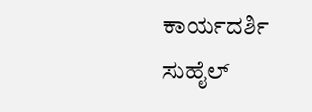ಕಾರ್ಯದರ್ಶಿ ಸುಹೈಲ್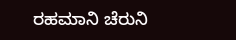ರಹಮಾನಿ ಚೆರುನಿ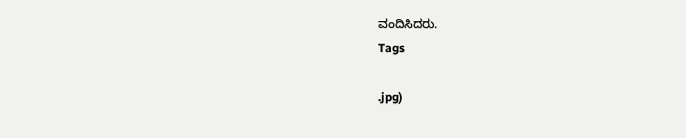ವಂದಿಸಿದರು.
Tags

.jpg)